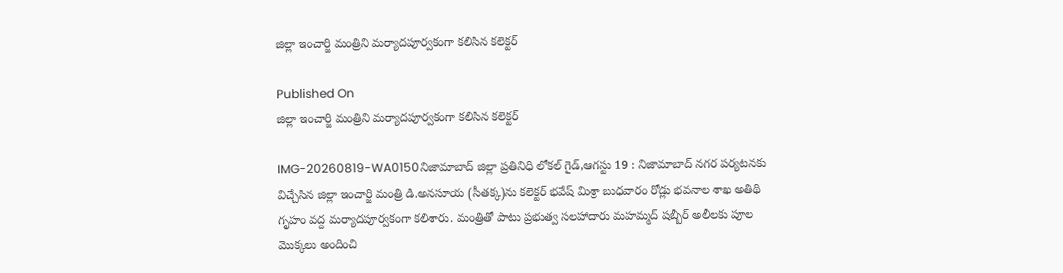జిల్లా ఇంచార్జి మంత్రిని మర్యాదపూర్వకంగా కలిసిన కలెక్టర్

Published On
జిల్లా ఇంచార్జి మంత్రిని మర్యాదపూర్వకంగా కలిసిన కలెక్టర్

IMG-20260819-WA0150నిజామాబాద్ జిల్లా ప్రతినిధి లోకల్ గైడ్,ఆగస్టు 19 : నిజామాబాద్ నగర పర్యటనకు విచ్చేసిన జిల్లా ఇంచార్జి మంత్రి డి.అనసూయ (సీతక్క)ను కలెక్టర్ భవేష్ మిశ్రా బుధవారం రోడ్లు భవనాల శాఖ అతిథి గృహం వద్ద మర్యాదపూర్వకంగా కలిశారు. మంత్రితో పాటు ప్రభుత్వ సలహాదారు మహమ్మద్ షబ్బీర్ అలీలకు పూల మొక్కలు అందించి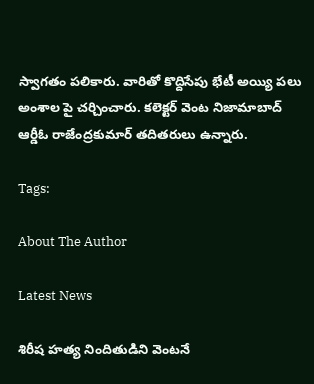స్వాగతం పలికారు. వారితో కొద్దిసేపు భేటీ అయ్యి పలు అంశాల పై చర్చించారు. కలెక్టర్ వెంట నిజామాబాద్ ఆర్డీఓ రాజేంద్రకుమార్ తదితరులు ఉన్నారు.

Tags:

About The Author

Latest News

శిరీష హత్య నిందితుడిని వెంటనే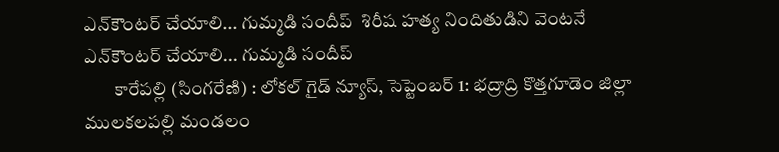ఎన్‌కౌంటర్ చేయాలి... గుమ్మడి సందీప్  శిరీష హత్య నిందితుడిని వెంటనే ఎన్‌కౌంటర్ చేయాలి... గుమ్మడి సందీప్
        కారేపల్లి (సింగరేణి) : లోకల్ గైడ్ న్యూస్, సెప్టెంబర్ 1: భద్రాద్రి కొత్తగూడెం జిల్లా ములకలపల్లి మండలం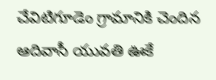చేవిటిగూడెం గ్రామానికి చెందిన ఆదివాసీ యువతి ఊకే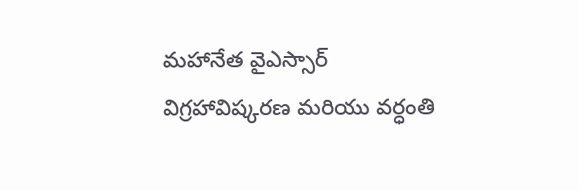మహానేత వైఎస్సార్ విగ్రహావిష్కరణ మరియు వర్ధంతి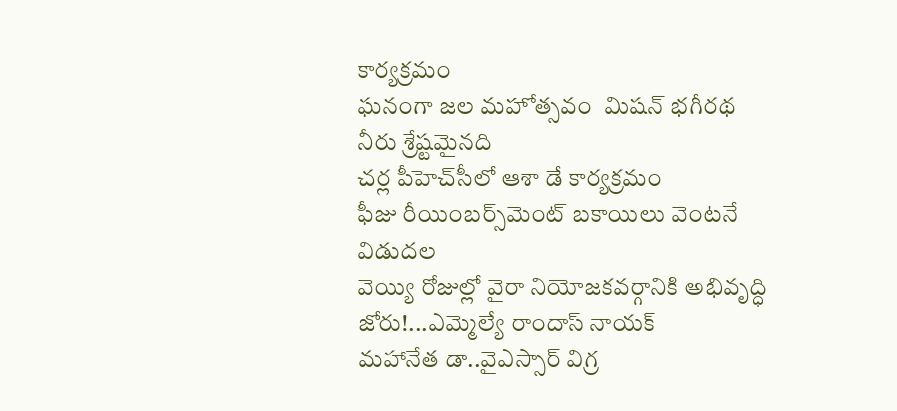కార్యక్రమం
ఘనంగా జల మహోత్సవం  మిషన్ భగీరథ నీరు శ్రేష్టమైనది
చర్ల పీహెచ్‌సీలో ఆశా డే కార్యక్రమం
ఫీజు రీయింబర్స్‌మెంట్ బకాయిలు వెంటనే విడుదల
వెయ్యి రోజుల్లో వైరా నియోజకవర్గానికి అభివృద్ధి జోరు!...ఎమ్మెల్యే రాందాస్ నాయక్
మహానేత డా..వైఎస్సార్ విగ్ర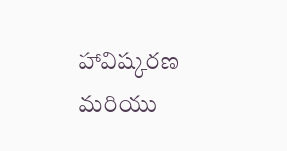హావిష్కరణ  మరియు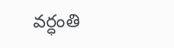వర్ధంతి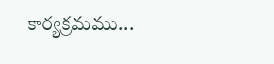కార్యక్రమము...